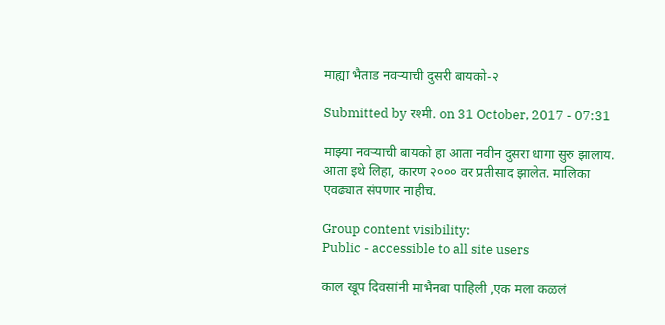माह्या भैताड नवर्‍याची दुसरी बायको-२

Submitted by रश्मी. on 31 October, 2017 - 07:31

माझ्या नवर्‍याची बायको हा आता नवीन दुसरा धागा सुरु झालाय. आता इथे लिहा, कारण २००० वर प्रतीसाद झालेत. मालिका एवढ्यात संपणार नाहीच.

Group content visibility:
Public - accessible to all site users

काल खूप दिवसांनी माभैनबा पाहिली ,एक मला कळलं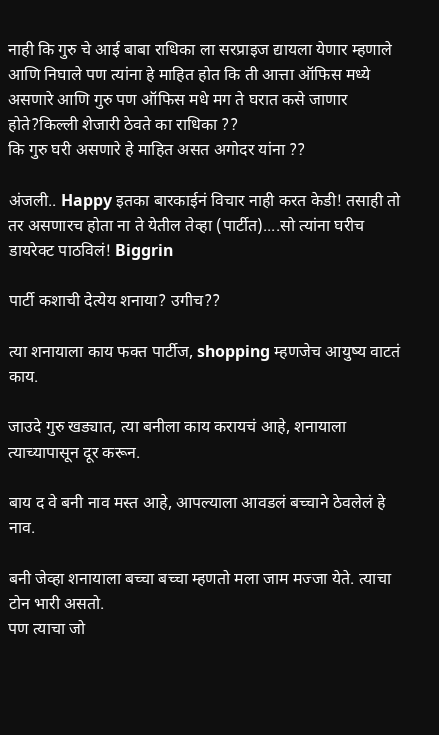नाही कि गुरु चे आई बाबा राधिका ला सरप्राइज द्यायला येणार म्हणाले आणि निघाले पण त्यांना हे माहित होत कि ती आत्ता ऑफिस मध्ये असणारे आणि गुरु पण ऑफिस मधे मग ते घरात कसे जाणार होते?किल्ली शेजारी ठेवते का राधिका ??
कि गुरु घरी असणारे हे माहित असत अगोदर यांना ??

अंजली.. Happy इतका बारकाईनं विचार नाही करत केडी! तसाही तो तर असणारच होता ना ते येतील तेव्हा (पार्टीत)....सो त्यांना घरीच डायरेक्ट पाठविलं! Biggrin

पार्टी कशाची देत्येय शनाया? उगीच??

त्या शनायाला काय फक्त पार्टीज, shopping म्हणजेच आयुष्य वाटतं काय.

जाउदे गुरु खड्यात, त्या बनीला काय करायचं आहे, शनायाला त्याच्यापासून दूर करून.

बाय द वे बनी नाव मस्त आहे, आपल्याला आवडलं बच्चाने ठेवलेलं हे नाव.

बनी जेव्हा शनायाला बच्चा बच्चा म्हणतो मला जाम मज्जा येते. त्याचा टोन भारी असतो.
पण त्याचा जो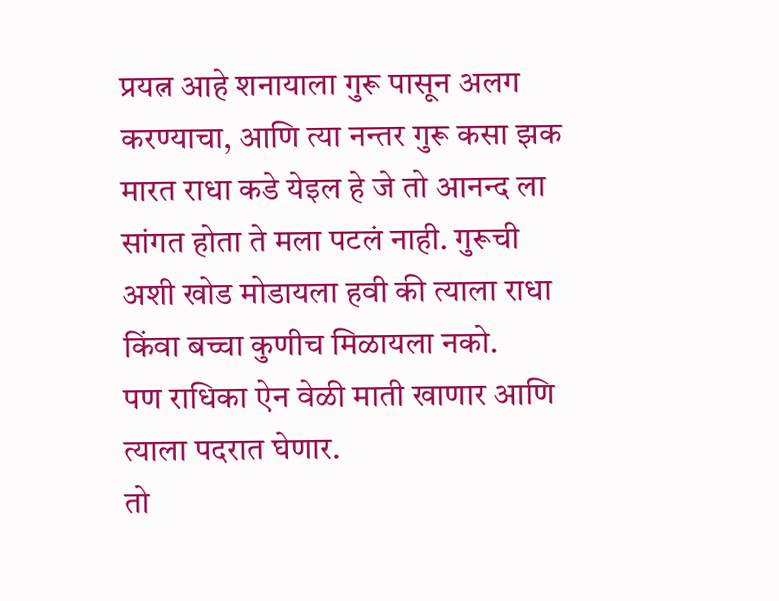प्रयत्न आहे शनायाला गुरू पासून अलग करण्याचा, आणि त्या नन्तर गुरू कसा झक मारत राधा कडे येइल हे जे तो आनन्द ला सांगत होता ते मला पटलं नाही. गुरूची अशी खोड मोडायला हवी की त्याला राधा किंवा बच्चा कुणीच मिळायला नको.
पण राधिका ऐन वेळी माती खाणार आणि त्याला पदरात घेणार.
तो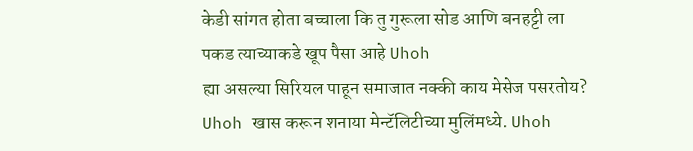केडी सांगत होता बच्चाला कि तु गुरूला सोड आणि बनहट्टी ला पकड त्याच्याकडे खूप पैसा आहे Uhoh
ह्या असल्या सिरियल पाहून समाजात नक्की काय मेसेज पसरतोय? Uhoh खास करून शनाया मेन्टॅलिटीच्या मुलिंमध्ये. Uhoh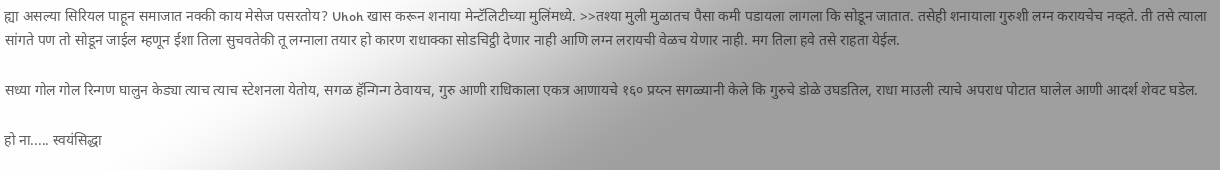ह्या असल्या सिरियल पाहून समाजात नक्की काय मेसेज पसरतोय? Uhoh खास करून शनाया मेन्टॅलिटीच्या मुलिंमध्ये. >>तश्या मुली मुळातच पैसा कमी पडायला लागला कि सोडून जातात. तसेही शनायाला गुरुशी लग्न करायचेच नव्हते. ती तसे त्याला सांगते पण तो सोडून जाईल म्हणून ईशा तिला सुचवतेकी तू लग्नाला तयार हो कारण राधाक्का सोडचिट्ठी देणार नाही आणि लग्न लरायची वेळच येणार नाही. मग तिला हवे तसे राहता येईल.

सध्या गोल गोल रिन्गण घालुन केड्या त्याच त्याच स्टेशनला येतोय, सगळ हॅन्गिन्ग ठेवायच, गुरु आणी राधिकाला एकत्र आणायचे १६० प्रय्त्न सगळ्यानी केले कि गुरुचे डोळे उघडतिल, राधा माउली त्याचे अपराध पोटात घालेल आणी आदर्श शेवट घडेल.

हो ना..... स्वयंसिद्धा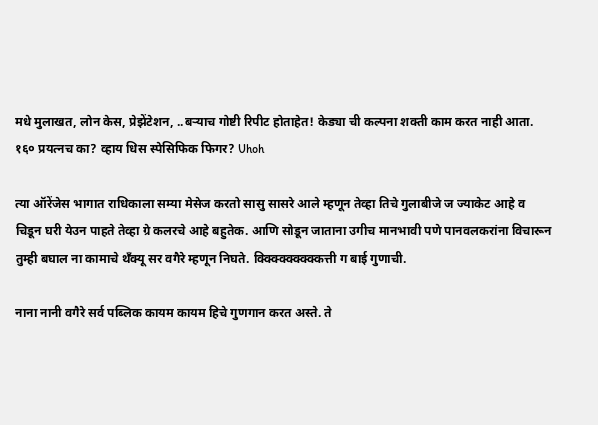मधे मुलाखत, लोन केस, प्रेझेंटेशन, ..बर्‍याच गोष्टी रिपीट होताहेत! केड्या ची कल्पना शक्ती काम करत नाही आता.
१६० प्रयत्नच का? व्हाय धिस स्पेसिफिक फिगर? Uhoh

त्या ऑरेंजेस भागात राधिकाला सम्या मेसेज करतो सासु सासरे आले म्हणून तेव्हा तिचे गुलाबीजे ज ज्याकेट आहे व
चिडून घरी येउन पाहते तेव्हा ग्रे कलरचे आहे बहुतेक. आणि सोडून जाताना उगीच मानभावी पणे पानवलकरांना विचारून तुम्ही बघाल ना कामाचे थँक्यू सर वगैरे म्हणून निघते. क्क्क्क्क्क्क्क्कित्ती ग बाई गुणाची.

नाना नानी वगैरे सर्व पब्लिक कायम कायम हिचे गुणगान करत अस्ते. ते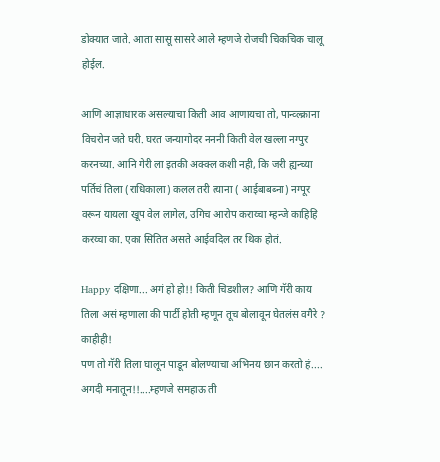डोक्यात जाते. आता सासू सासरे आले म्हणजे रोजची चिकचिक चालू होईल.

आणि आज्ञाधारक असल्याचा किती आव आणायचा तो, पान्व्ल्क्राना विचरोन जते घरी. घरत जन्यागोदर नननी किती वेल खल्ला नग्पुर करनच्या. आनि गेरी ला इतकी अक्क्ल कशी नही, कि जरी ह्यन्च्या पर्तिचं तिला (राधिकाला) कलल तरी त्याना ( आईबाबब्ना) नग्पूर वरून यायला खूप वेल लागेल, उगिच आरोप कराय्चा म्हन्जे काहिहि करय्चा का. एका सितित असते आईवदिल तर थिक होतं.

Happy दक्षिणा... अगं हो हो!! किती चिडशील? आणि गॅरी काय तिला असं म्हणाला की पार्टी होती म्हणून तूच बोलावून घेतलंस वगैरे ? काहीही!
पण तो गॅरी तिला घालून पाडून बोलण्याचा अभिनय छान करतो हं.... अगदी मनातून!!....म्हणजे समहाऊ ती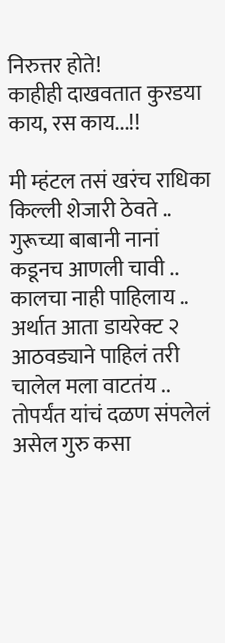निरुत्तर होते!
काहीही दाखवतात कुरडया काय, रस काय...!!

मी म्हंटल तसं खरंच राधिका किल्ली शेजारी ठेवते .. गुरूच्या बाबानी नानां कडूनच आणली चावी .. कालचा नाही पाहिलाय .. अर्थात आता डायरेक्ट २ आठवड्याने पाहिलं तरी चालेल मला वाटतंय .. तोपर्यंत यांचं दळण संपलेलं असेल गुरु कसा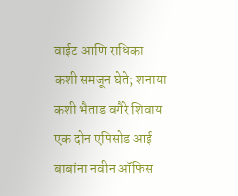वाईट आणि राधिका कशी समजून घेते; शनाया कशी भैताड वगैरे शिवाय एक दोन एपिसोड आई बाबांना नवीन ऑफिस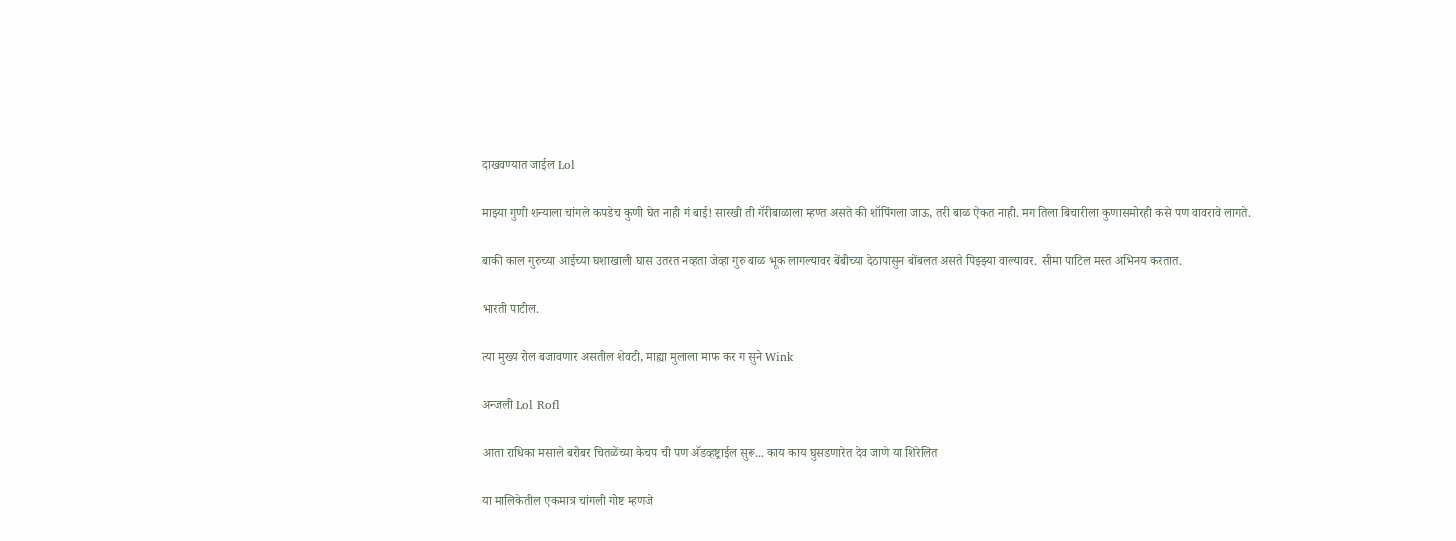दाखवण्यात जाईल Lol

माझ्या गुणी शन्याला चांगले कपडेच कुणी घेत नाही गं बाई! सारखी ती गॅरीबाळाला म्हण्त असते की शॉपिंगला जाऊ, तरी बाळ ऐकत नाही. मग तिला बिचारीला कुणासमोरही कसे पण वावरावे लागते.

बाकी काल गुरुच्या आईच्या घशाखाली घास उतरत नव्हता जेव्हा गुरु बाळ भूक लागल्यावर बेंबीच्या देठापासुन बोंबलत असते पिझ्झ्या वाल्यावर. सीमा पाटिल मस्त अभिनय करतात.

भारती पाटील.

त्या मुख्य रोल बजावणार असतील शेवटी, माह्या मुलाला माफ कर ग सुने Wink

अन्जली Lol Rofl

आता राधिका मसाले बरोबर चितळेंच्या केचप ची पण अ‍ॅडव्हष्ट्राईल सुरू... काय काय घुसडणारेत देव जाणे या शिरेलित

या मालिकेतील एकमात्र चांगली गोष्ट म्हणजे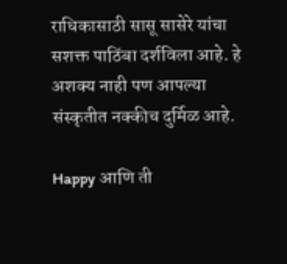राधिकासाठी सासू सासेरे यांचा सशक्त पाठिंबा दर्शविला आहे. हे अशक्य नाही पण आपल्या संस्कृतीत नक्कीच दुर्मिळ आहे.

Happy आणि ती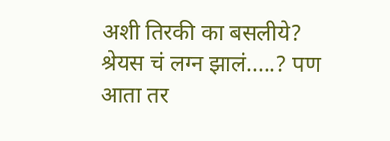अशी तिरकी का बसलीये?
श्रेयस चं लग्न झालं.....? पण आता तर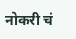नोकरी चं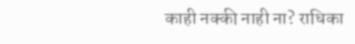काही नक्की नाही ना? राधिका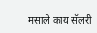मसाले काय सॅलरी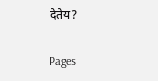देतेय?

Pages